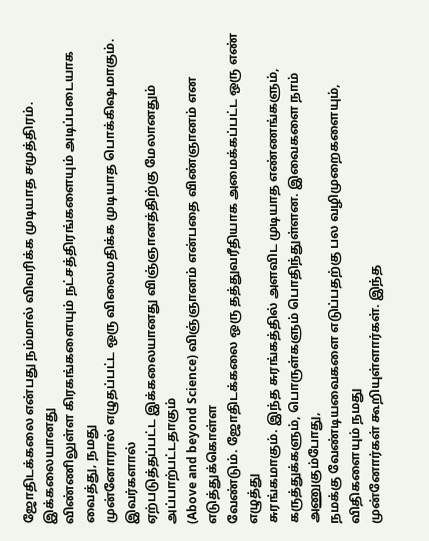ஜோதிடக்கலை என்பது நம்மால் விவரிக்க முடியாத சமுத்திரம். இக்கலையானது
விண்ணிலுள்ள கிரகங்களையும் நட்சத்திரங்களையும் அடிப்படையாக வைத்து, நமது
முன்னோரால் எழுதப்பட்ட ஒரு விலைமதிக்க முடியாத பொக்கிஷமாகும். இவர்களால்
ஏற்படுத்தப்பட்ட இக்கலையானது விஞ்ஞானத்திற்கு மேலானதும் அப்பாற்பட்டதாகும்
(Above and beyond Science) விஞ்ஞானம் என்பதை விண்ஞானம் என எடுத்துக்கொள்ள
வேண்டும். ஜோதிடக்கலை ஒரு தத்துவரீதியாக அமைக்கப்பட்ட ஒரு எண் எழுத்து
சுரங்கமாகும். இந்த சுரங்கத்தில் அளவிட முடியாத எண்ணங்களும்,
கருத்துக்களும், பொருள்களும் பொதிந்துள்ளன. இவைகளை நாம் அணுகும்போது,
நமக்கு வேண்டியவைகளை எடுப்பதற்கு பல வழிமுறைகளையும், விதிகளையும் நமது
முன்னோர்கள் கூறியுள்ளார்கள். இந்த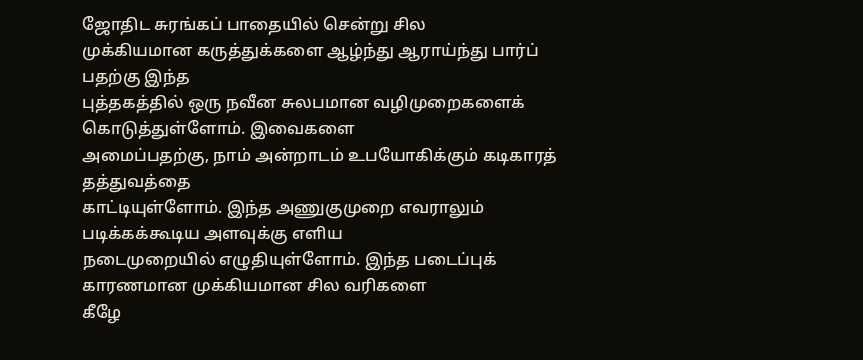ஜோதிட சுரங்கப் பாதையில் சென்று சில
முக்கியமான கருத்துக்களை ஆழ்ந்து ஆராய்ந்து பார்ப் பதற்கு இந்த
புத்தகத்தில் ஒரு நவீன சுலபமான வழிமுறைகளைக் கொடுத்துள்ளோம். இவைகளை
அமைப்பதற்கு, நாம் அன்றாடம் உபயோகிக்கும் கடிகாரத் தத்துவத்தை
காட்டியுள்ளோம். இந்த அணுகுமுறை எவராலும் படிக்கக்கூடிய அளவுக்கு எளிய
நடைமுறையில் எழுதியுள்ளோம். இந்த படைப்புக் காரணமான முக்கியமான சில வரிகளை
கீழே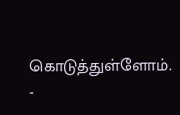கொடுத்துள்ளோம். -